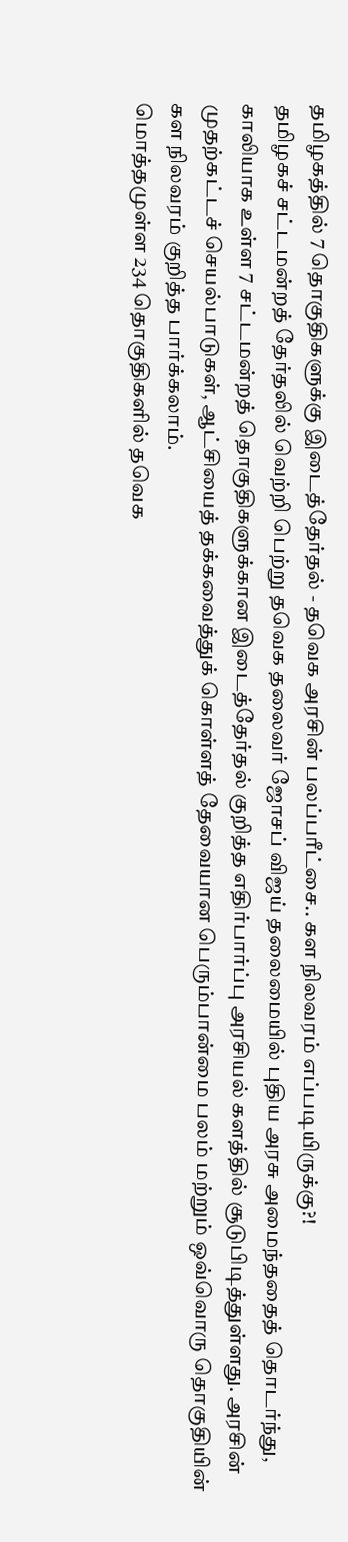தமிழகத்தில் 7 தொகுதிகளுக்கு இடைத்தேர்தல் - தவெக அரசின் பலப்பரீட்சை.. கள நிலவரம் எப்படியிருக்கு?!
தமிழகச் சட்டமன்றத் தேர்தலில் வெற்றி பெற்று தவெக தலைவர் ஜோசப் விஜய் தலைமையில் புதிய அரசு அமைந்ததைத் தொடர்ந்து, காலியாக உள்ள 7 சட்டமன்றத் தொகுதிகளுக்கான இடைத்தேர்தல் குறித்த எதிர்பார்ப்பு அரசியல் களத்தில் சூடுபிடித்துள்ளது. அரசின் முதற்கட்டச் செயல்பாடுகள், ஆட்சியைத் தக்கவைத்துக் கொள்ளத் தேவையான பெரும்பான்மை பலம் மற்றும் ஒவ்வொரு தொகுதியின் கள நிலவரம் குறித்த பார்க்கலாம்.
மொத்தமுள்ள 234 தொகுதிகளில் தவெக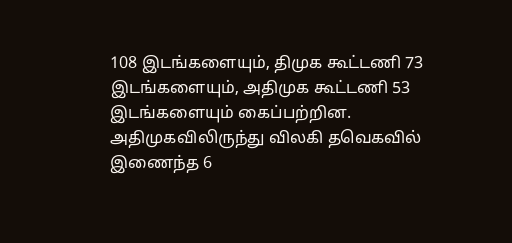108 இடங்களையும், திமுக கூட்டணி 73 இடங்களையும், அதிமுக கூட்டணி 53 இடங்களையும் கைப்பற்றின.
அதிமுகவிலிருந்து விலகி தவெகவில் இணைந்த 6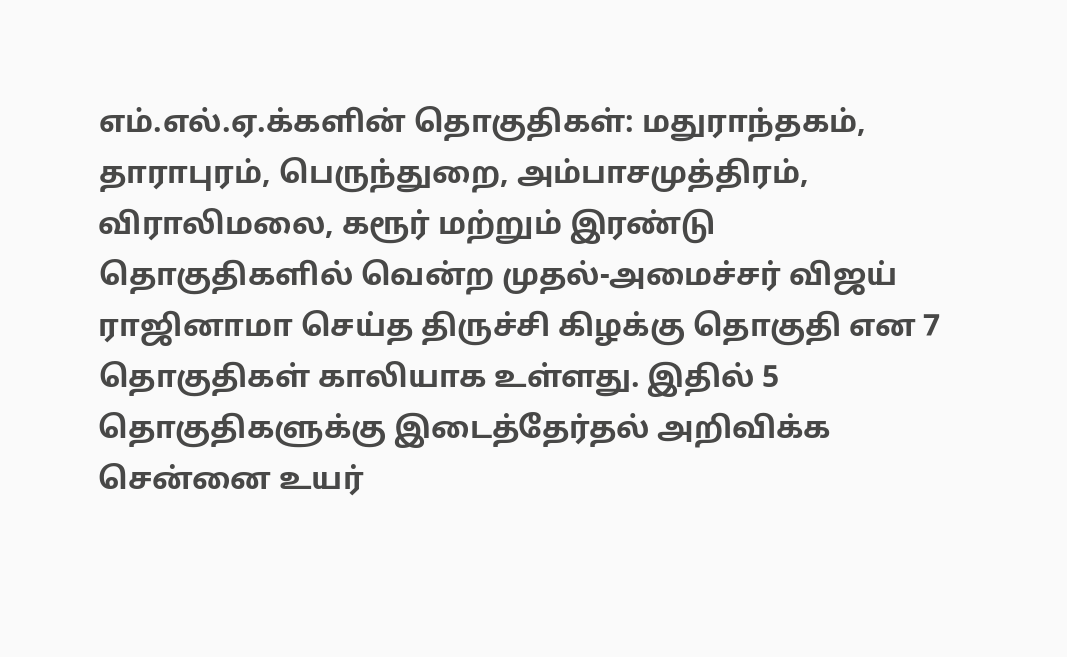எம்.எல்.ஏ.க்களின் தொகுதிகள்: மதுராந்தகம், தாராபுரம், பெருந்துறை, அம்பாசமுத்திரம், விராலிமலை, கரூர் மற்றும் இரண்டு தொகுதிகளில் வென்ற முதல்-அமைச்சர் விஜய் ராஜினாமா செய்த திருச்சி கிழக்கு தொகுதி என 7 தொகுதிகள் காலியாக உள்ளது. இதில் 5 தொகுதிகளுக்கு இடைத்தேர்தல் அறிவிக்க சென்னை உயர்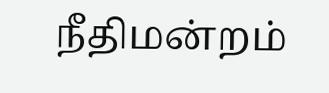நீதிமன்றம்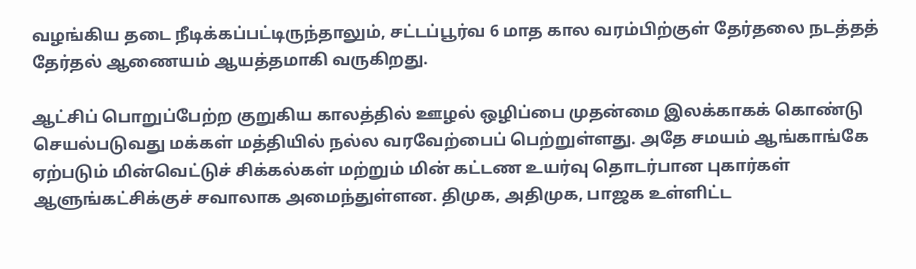வழங்கிய தடை நீடிக்கப்பட்டிருந்தாலும், சட்டப்பூர்வ 6 மாத கால வரம்பிற்குள் தேர்தலை நடத்தத் தேர்தல் ஆணையம் ஆயத்தமாகி வருகிறது.

ஆட்சிப் பொறுப்பேற்ற குறுகிய காலத்தில் ஊழல் ஒழிப்பை முதன்மை இலக்காகக் கொண்டு செயல்படுவது மக்கள் மத்தியில் நல்ல வரவேற்பைப் பெற்றுள்ளது. அதே சமயம் ஆங்காங்கே ஏற்படும் மின்வெட்டுச் சிக்கல்கள் மற்றும் மின் கட்டண உயர்வு தொடர்பான புகார்கள் ஆளுங்கட்சிக்குச் சவாலாக அமைந்துள்ளன. திமுக, அதிமுக, பாஜக உள்ளிட்ட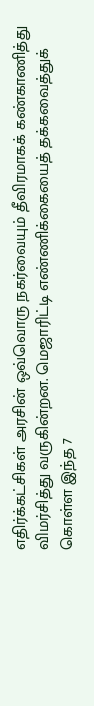எதிர்க்கட்சிகள் அரசின் ஒவ்வொரு நகர்வையும் தீவிரமாகக் கண்காணித்து விமர்சித்து வருகின்றன. மெஜாரிட்டி எண்ணிக்கையைத் தக்கவைத்துக் கொள்ள இந்த 7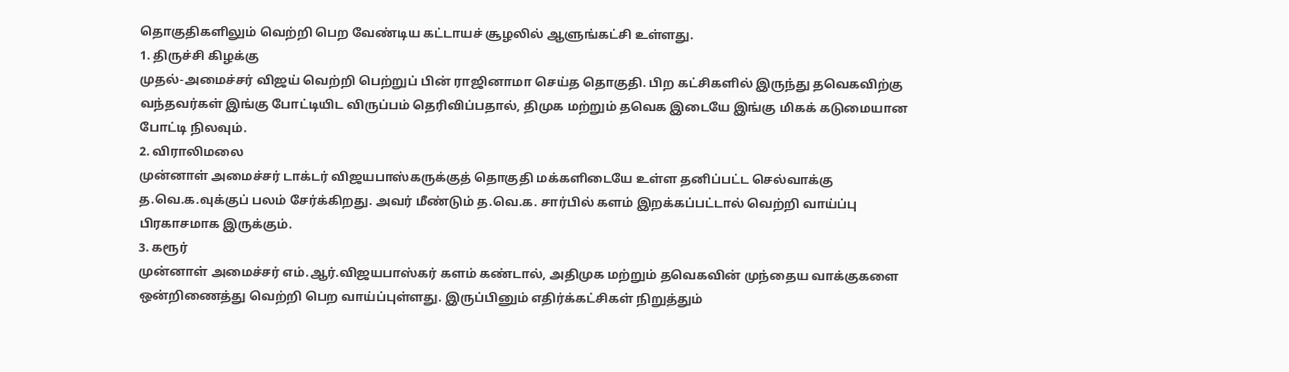தொகுதிகளிலும் வெற்றி பெற வேண்டிய கட்டாயச் சூழலில் ஆளுங்கட்சி உள்ளது.
1. திருச்சி கிழக்கு
முதல்-அமைச்சர் விஜய் வெற்றி பெற்றுப் பின் ராஜினாமா செய்த தொகுதி. பிற கட்சிகளில் இருந்து தவெகவிற்கு வந்தவர்கள் இங்கு போட்டியிட விருப்பம் தெரிவிப்பதால், திமுக மற்றும் தவெக இடையே இங்கு மிகக் கடுமையான போட்டி நிலவும்.
2. விராலிமலை
முன்னாள் அமைச்சர் டாக்டர் விஜயபாஸ்கருக்குத் தொகுதி மக்களிடையே உள்ள தனிப்பட்ட செல்வாக்கு த.வெ.க.வுக்குப் பலம் சேர்க்கிறது. அவர் மீண்டும் த.வெ.க. சார்பில் களம் இறக்கப்பட்டால் வெற்றி வாய்ப்பு பிரகாசமாக இருக்கும்.
3. கரூர்
முன்னாள் அமைச்சர் எம்.ஆர்.விஜயபாஸ்கர் களம் கண்டால், அதிமுக மற்றும் தவெகவின் முந்தைய வாக்குகளை ஒன்றிணைத்து வெற்றி பெற வாய்ப்புள்ளது. இருப்பினும் எதிர்க்கட்சிகள் நிறுத்தும்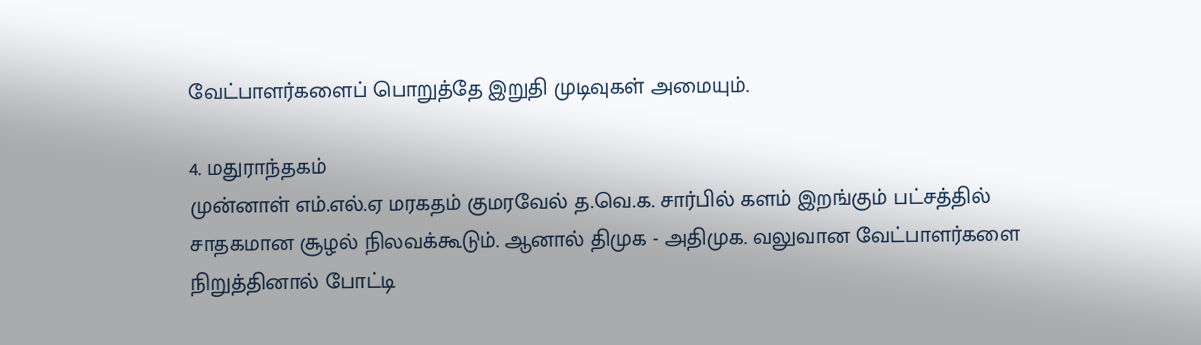வேட்பாளர்களைப் பொறுத்தே இறுதி முடிவுகள் அமையும்.

4. மதுராந்தகம்
முன்னாள் எம்.எல்.ஏ மரகதம் குமரவேல் த.வெ.க. சார்பில் களம் இறங்கும் பட்சத்தில் சாதகமான சூழல் நிலவக்கூடும். ஆனால் திமுக - அதிமுக. வலுவான வேட்பாளர்களை நிறுத்தினால் போட்டி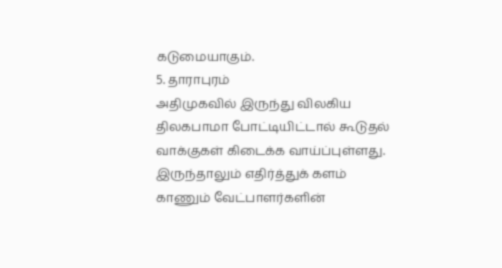கடுமையாகும்.
5. தாராபுரம்
அதிமுகவில் இருந்து விலகிய திலகபாமா போட்டியிட்டால் கூடுதல் வாக்குகள் கிடைக்க வாய்ப்புள்ளது. இருந்தாலும் எதிர்த்துக் களம் காணும் வேட்பாளர்களின்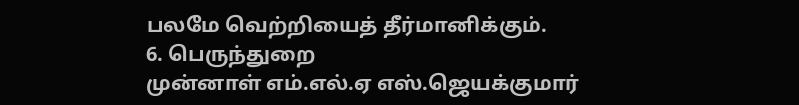பலமே வெற்றியைத் தீர்மானிக்கும்.
6. பெருந்துறை
முன்னாள் எம்.எல்.ஏ எஸ்.ஜெயக்குமார்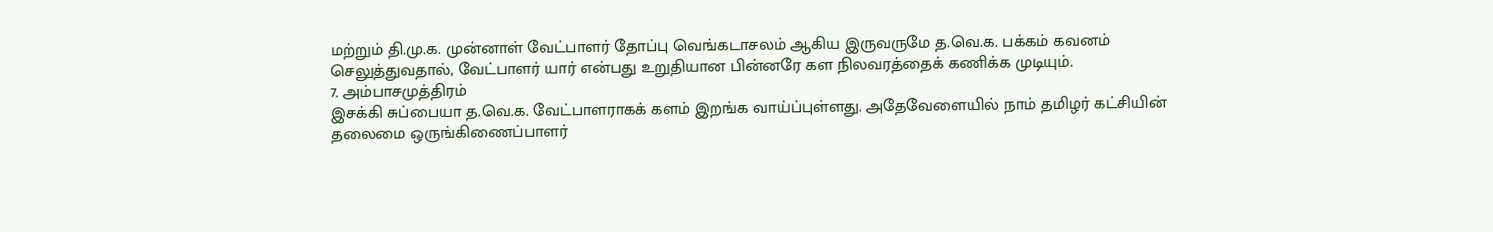மற்றும் தி.மு.க. முன்னாள் வேட்பாளர் தோப்பு வெங்கடாசலம் ஆகிய இருவருமே த.வெ.க. பக்கம் கவனம் செலுத்துவதால், வேட்பாளர் யார் என்பது உறுதியான பின்னரே கள நிலவரத்தைக் கணிக்க முடியும்.
7. அம்பாசமுத்திரம்
இசக்கி சுப்பையா த.வெ.க. வேட்பாளராகக் களம் இறங்க வாய்ப்புள்ளது. அதேவேளையில் நாம் தமிழர் கட்சியின் தலைமை ஒருங்கிணைப்பாளர்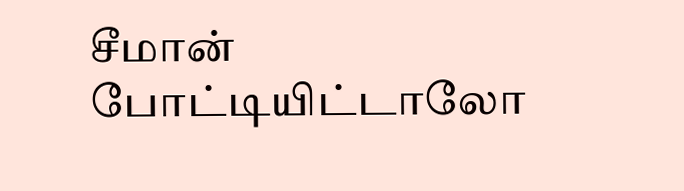சீமான் போட்டியிட்டாலோ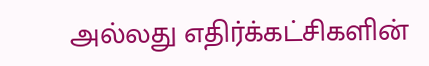அல்லது எதிர்க்கட்சிகளின்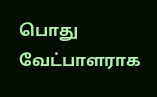பொது வேட்பாளராக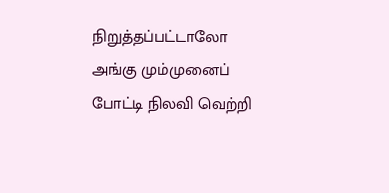நிறுத்தப்பட்டாலோ அங்கு மும்முனைப் போட்டி நிலவி வெற்றி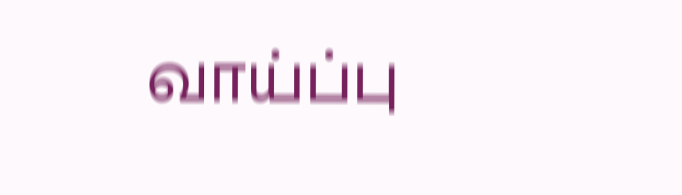வாய்ப்பு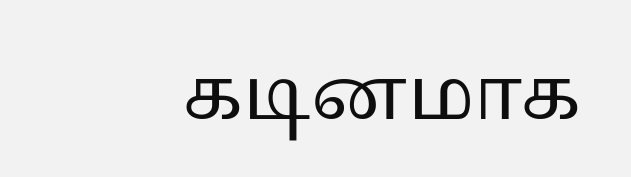கடினமாக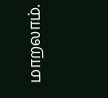மாறலாம்.